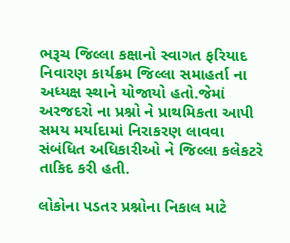ભરૂચ જિલ્લા કક્ષાનો સ્વાગત ફરિયાદ નિવારણ કાર્યક્રમ જિલ્લા સમાહર્તા ના અધ્યક્ષ સ્થાને યોજાયો હતો.જેમાં અરજદરો ના પ્રશ્નો ને પ્રાથમિકતા આપી સમય મર્યાદામાં નિરાકરણ લાવવા સંબંધિત અધિકારીઓ ને જિલ્લા કલેકટરે તાકિદ કરી હતી.

લોકોના પડતર પ્રશ્નોના નિકાલ માટે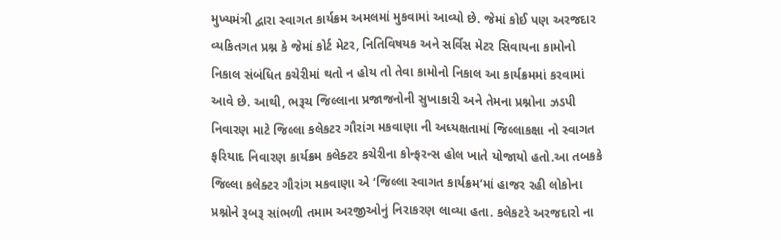મુખ્યમંત્રી દ્વારા સ્વાગત કાર્યક્રમ અમલમાં મુકવામાં આવ્યો છે. જેમાં કોઈ પણ અરજદાર વ્યકિતગત પ્રશ્ન કે જેમાં કોર્ટ મેટર, નિતિવિષયક અને સર્વિસ મેટર સિવાયના કામોનો નિકાલ સંબંધિત કચેરીમાં થતો ન હોય તો તેવા કામોનો નિકાલ આ કાર્યક્રમમાં કરવામાં આવે છે. આથી, ભરૂચ જિલ્લાના પ્રજાજનોની સુખાકારી અને તેમના પ્રશ્નોના ઝડપી નિવારણ માટે જિલ્લા કલેકટર ગૌરાંગ મકવાણા ની અધ્યક્ષતામાં જિલ્લાકક્ષા નો સ્વાગત ફરિયાદ નિવારણ કાર્યક્રમ કલેક્ટર કચેરીના કોન્ફરન્સ હોલ ખાતે યોજાયો હતો.આ તબકકે જિલ્લા કલેક્ટર ગૌરાંગ મકવાણા એ ‘જિલ્લા સ્વાગત કાર્યક્રમ’માં હાજર રહી લોકોના પ્રશ્નોને રૂબરૂ સાંભળી તમામ અરજીઓનું નિરાકરણ લાવ્યા હતા. કલેકટરે અરજદારો ના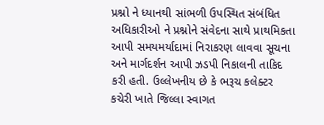પ્રશ્નો ને ધ્યાનથી સાંભળી ઉપસ્થિત સંબંધિત અધિકારીઓ ને પ્રશ્નોને સંવેદના સાથે પ્રાથમિકતા આપી સમયમર્યાદામાં નિરાકરણ લાવવા સૂચના અને માર્ગદર્શન આપી ઝડપી નિકાલની તાકિદ કરી હતી. ઉલ્લેખનીય છે કે ભરૂચ કલેક્ટર કચેરી ખાતે જિલ્લા સ્વાગત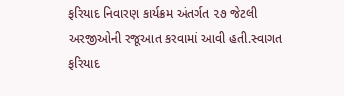ફરિયાદ નિવારણ કાર્યક્રમ અંતર્ગત ૨૭ જેટલી અરજીઓની રજૂઆત કરવામાં આવી હતી.સ્વાગત ફરિયાદ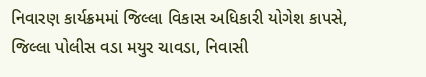નિવારણ કાર્યક્રમમાં જિલ્લા વિકાસ અધિકારી યોગેશ કાપસે, જિલ્લા પોલીસ વડા મયુર ચાવડા, નિવાસી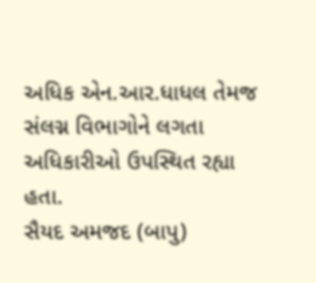અધિક એન.આર.ધાધલ તેમજ સંલગ્ન વિભાગોને લગતા અધિકારીઓ ઉપસ્થિત રહ્યા હતા.
સૈયદ અમજદ (બાપુ)